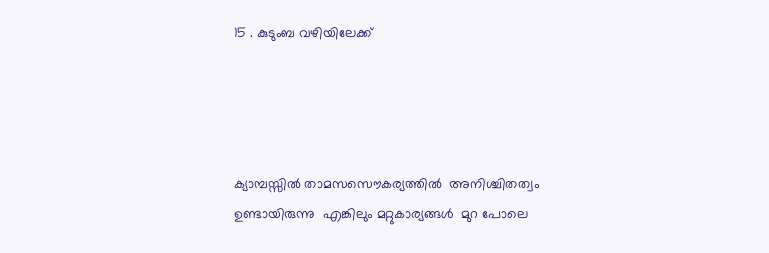15 . കുടുംബ വഴിയിലേക്ക്




ക്യാമ്പസ്സില്‍ താമസസൌകര്യത്തില്‍  അനിശ്ചിതത്വം  ഉണ്ടായിരുന്നു  എങ്കിലും മറ്റുകാര്യങ്ങള്‍  മുറ പോലെ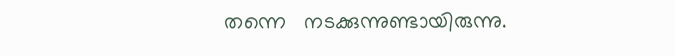തന്നെ   നടക്കുന്നുണ്ടായിരുന്നു.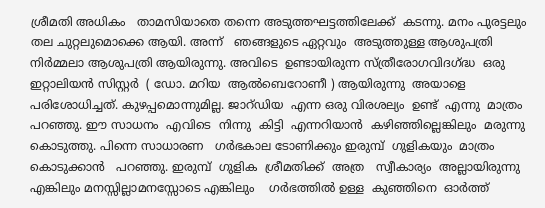ശ്രീമതി അധികം   താമസിയാതെ തന്നെ അടുത്തഘട്ടത്തിലേക്ക്  കടന്നു. മനം പുരട്ടലും തല ചുറ്റലുമൊക്കെ ആയി. അന്ന്   ഞങ്ങളുടെ ഏറ്റവും  അടുത്തുള്ള ആശുപത്രി   നിര്‍മ്മലാ ആശുപത്രി ആയിരുന്നു. അവിടെ  ഉണ്ടായിരുന്ന സ്ത്രീരോഗവിദഗ്ദ്ധ  ഒരു  ഇറ്റാലിയന്‍ സിസ്റ്റര്‍  ( ഡോ. മറിയ  ആല്‍ബെറോണീ ) ആയിരുന്നു  അയാളെ  പരിശോധിച്ചത്. കുഴപ്പമൊന്നുമില്ല. ജാറ്ഡിയ  എന്ന ഒരു വിരശല്യം  ഉണ്ട്  എന്നു  മാത്രം പറഞ്ഞു. ഈ സാധനം  എവിടെ  നിന്നു  കിട്ടി  എന്നറിയാന്‍  കഴിഞ്ഞില്ലെങ്കിലും  മരുന്നു കൊടുത്തു. പിന്നെ സാധാരണ   ഗര്‍ഭകാല ടോണിക്കും ഇരുമ്പ്  ഗുളികയും  മാത്രം  കൊടുക്കാന്‍   പറഞ്ഞു. ഇരുമ്പ്  ഗുളിക  ശ്രീമതിക്ക്  അത്ര   സ്വീകാര്യം  അല്ലായിരുന്നു  എങ്കിലും മനസ്സില്ലാമനസ്സോടെ എങ്കിലും    ഗര്‍ഭത്തില്‍ ഉള്ള  കുഞ്ഞിനെ  ഓര്‍ത്ത്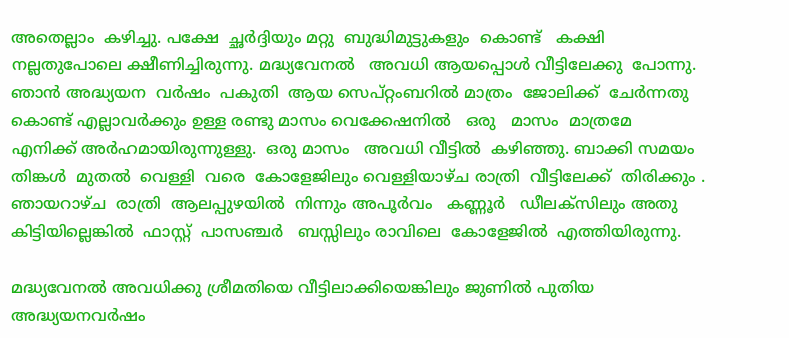അതെല്ലാം  കഴിച്ചു. പക്ഷേ  ച്ഛര്‍ദ്ദിയും മറ്റു  ബുദ്ധിമുട്ടുകളും  കൊണ്ട്   കക്ഷി   നല്ലതുപോലെ ക്ഷീണിച്ചിരുന്നു. മദ്ധ്യവേനല്‍   അവധി ആയപ്പൊള്‍ വീട്ടിലേക്കു  പോന്നു. ഞാന്‍ അദ്ധ്യയന  വര്‍ഷം  പകുതി  ആയ സെപ്റ്റംബറില്‍ മാത്രം  ജോലിക്ക്  ചേര്‍ന്നതു കൊണ്ട് എല്ലാവര്‍ക്കും ഉള്ള രണ്ടു മാസം വെക്കേഷനില്‍   ഒരു   മാസം  മാത്രമേ  എനിക്ക് അര്‍ഹമായിരുന്നുള്ളു.  ഒരു മാസം   അവധി വീട്ടില്‍  കഴിഞ്ഞു. ബാക്കി സമയം  തിങ്കള്‍  മുതല്‍  വെള്ളി  വരെ  കോളേജിലും വെള്ളിയാഴ്ച രാത്രി  വീട്ടിലേക്ക്  തിരിക്കും . ഞായറാഴ്ച  രാത്രി  ആലപ്പുഴയില്‍  നിന്നും അപൂര്‍വം   കണ്ണൂര്‍   ഡീലക്സിലും അതു കിട്ടിയില്ലെങ്കില്‍  ഫാസ്റ്റ്  പാസഞ്ചര്‍   ബസ്സിലും രാവിലെ  കോളേജില്‍  എത്തിയിരുന്നു.

മദ്ധ്യവേനല്‍ അവധിക്കു ശ്രീമതിയെ വീട്ടിലാക്കിയെങ്കിലും ജുണില്‍ പുതിയ അദ്ധ്യയനവര്‍ഷം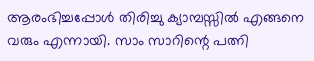ആരംഭിച്ചപ്പോള്‍ തിരിച്ചു ക്യാമ്പസ്സില്‍ എങ്ങനെ വരും എന്നായി. സാം സാറിന്റെ പത്നി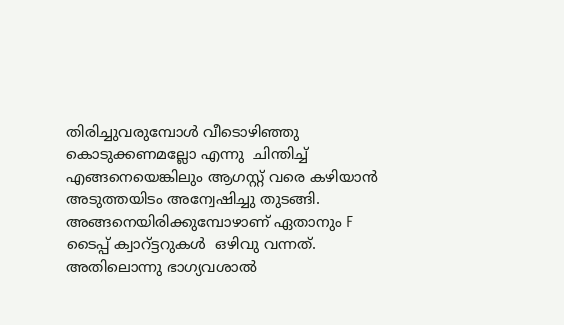തിരിച്ചുവരുമ്പോള്‍ വീടൊഴിഞ്ഞു  കൊടുക്കണമല്ലോ എന്നു  ചിന്തിച്ച് എങ്ങനെയെങ്കിലും ആഗസ്റ്റ്‌ വരെ കഴിയാന്‍ അടുത്തയിടം അന്വേഷിച്ചു തുടങ്ങി. അങ്ങനെയിരിക്കുമ്പോഴാണ് ഏതാനും F ടൈപ്പ് ക്വാറ്ട്ടറുകള്‍  ഒഴിവു വന്നത്. അതിലൊന്നു ഭാഗ്യവശാല്‍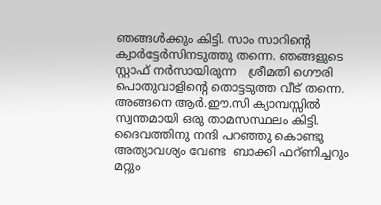ഞങ്ങള്‍ക്കും കിട്ടി. സാം സാറിന്റെ ക്വാര്‍ട്ടേര്‍സിനടുത്തു തന്നെ. ഞങ്ങളുടെ സ്റ്റാഫ് നര്‍സായിരുന്ന   ശ്രീമതി ഗൌരി പൊതുവാളിന്റെ തൊട്ടടുത്ത വീട് തന്നെ. അങ്ങനെ ആര്‍.ഈ.സി ക്യാമ്പസ്സില്‍ സ്വന്തമായി ഒരു താമസസ്ഥലം കിട്ടി. ദൈവത്തിനു നന്ദി പറഞ്ഞു കൊണ്ടു അത്യാവശ്യം വേണ്ട  ബാക്കി ഫറ്ണിച്ചറും മറ്റും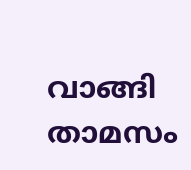വാങ്ങി താമസം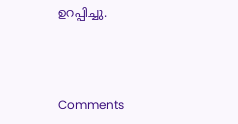ഉറപ്പിച്ചു.



Comments